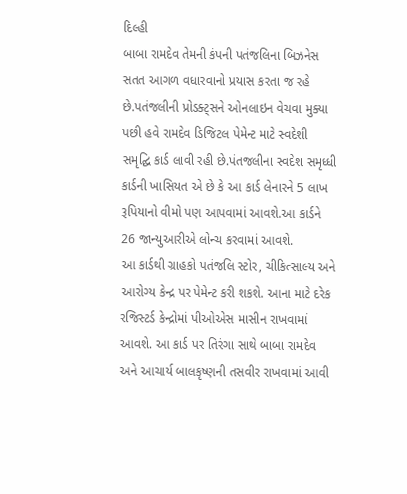દિલ્હી
બાબા રામદેવ તેમની કંપની પતંજલિના બિઝનેસ સતત આગળ વધારવાનો પ્રયાસ કરતા જ રહે છે.પતંજલીની પ્રોડક્ટ્સને ઓનલાઇન વેચવા મુક્યા પછી હવે રામદેવ ડિજિટલ પેમેન્ટ માટે સ્વદેશી સમૃદ્ઘિ કાર્ડ લાવી રહી છે.પંતજલીના સ્વદેશ સમૃધ્ધી કાર્ડની ખાસિયત એ છે કે આ કાર્ડ લેનારને 5 લાખ રૂપિયાનો વીમો પણ આપવામાં આવશે.આ કાર્ડને 26 જાન્યુઆરીએ લોન્ચ કરવામાં આવશે.
આ કાર્ડથી ગ્રાહકો પતંજલિ સ્ટોર, ચીકિત્સાલ્ય અને આરોગ્ય કેન્દ્ર પર પેમેન્ટ કરી શકશે. આના માટે દરેક રજિસ્ટર્ડ કેન્દ્રોમાં પીઓએસ માસીન રાખવામાં આવશે. આ કાર્ડ પર તિરંગા સાથે બાબા રામદેવ અને આચાર્ય બાલકૃષ્ણની તસવીર રાખવામાં આવી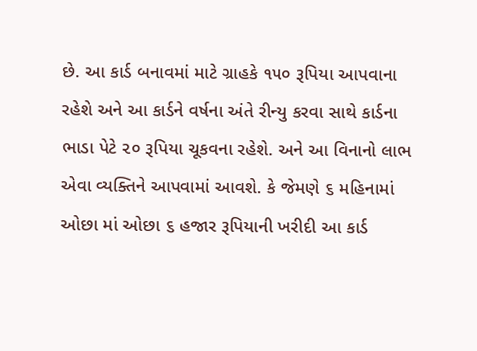છે. આ કાર્ડ બનાવમાં માટે ગ્રાહકે ૧૫૦ રૂપિયા આપવાના રહેશે અને આ કાર્ડને વર્ષના અંતે રીન્યુ કરવા સાથે કાર્ડના ભાડા પેટે ૨૦ રૂપિયા ચૂકવના રહેશે. અને આ વિનાનો લાભ એવા વ્યક્તિને આપવામાં આવશે. કે જેમણે ૬ મહિનામાં ઓછા માં ઓછા ૬ હજાર રૂપિયાની ખરીદી આ કાર્ડ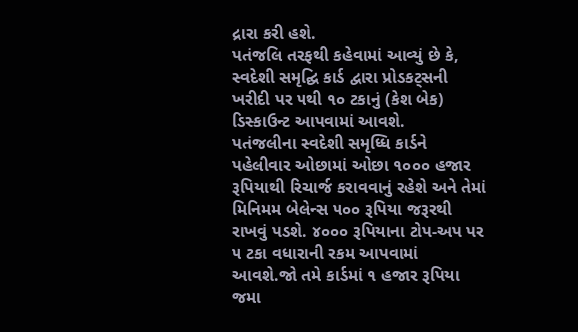દ્રારા કરી હશે.
પતંજલિ તરફથી કહેવામાં આવ્યું છે કે, સ્વદેશી સમૃદ્ઘિ કાર્ડ દ્વારા પ્રોડકટ્સની ખરીદી પર ૫થી ૧૦ ટકાનું (કેશ બેક) ડિસ્કાઉન્ટ આપવામાં આવશે.
પતંજલીના સ્વદેશી સમૃધ્ધિ કાર્ડને પહેલીવાર ઓછામાં ઓછા ૧૦૦૦ હજાર રૂપિયાથી રિચાર્જ કરાવવાનું રહેશે અને તેમાં મિનિમમ બેલેન્સ ૫૦૦ રૂપિયા જરૂરથી રાખવું પડશે. ૪૦૦૦ રૂપિયાના ટોપ-અપ પર ૫ ટકા વધારાની રકમ આપવામાં આવશે.જો તમે કાર્ડમાં ૧ હજાર રૂપિયા જમા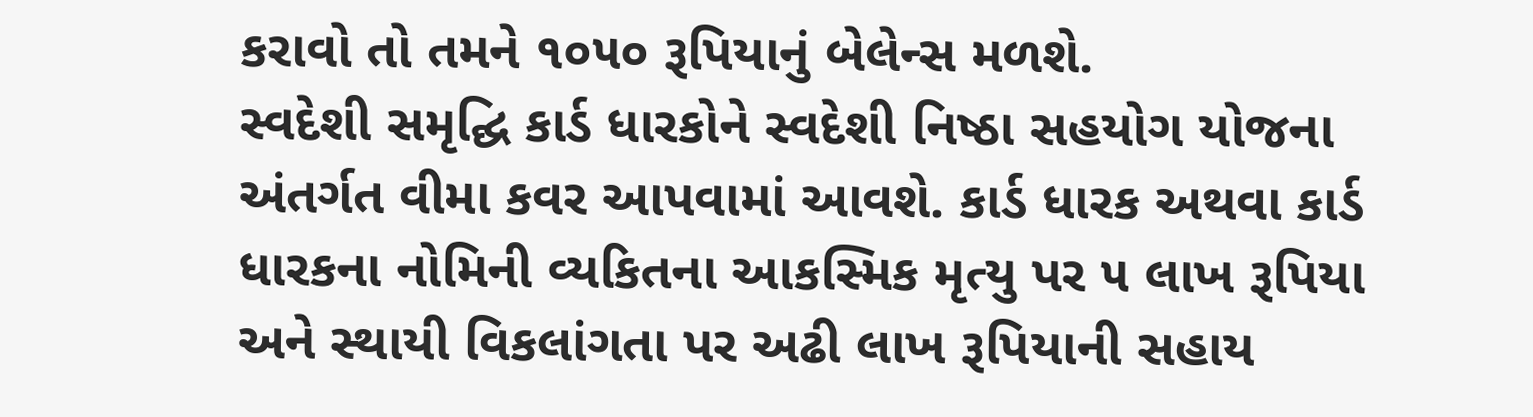કરાવો તો તમને ૧૦૫૦ રૂપિયાનું બેલેન્સ મળશે.
સ્વદેશી સમૃદ્ઘિ કાર્ડ ધારકોને સ્વદેશી નિષ્ઠા સહયોગ યોજના અંતર્ગત વીમા કવર આપવામાં આવશે. કાર્ડ ધારક અથવા કાર્ડ ધારકના નોમિની વ્યકિતના આકસ્મિક મૃત્યુ પર ૫ લાખ રૂપિયા અને સ્થાયી વિકલાંગતા પર અઢી લાખ રૂપિયાની સહાય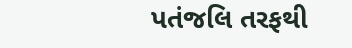પતંજલિ તરફથી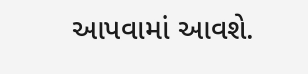આપવામાં આવશે.